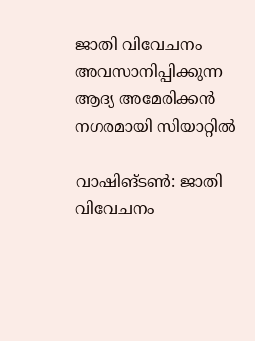ജാതി വിവേചനം അവസാനിപ്പിക്കുന്ന ആദ്യ അമേരിക്കന്‍ നഗരമായി സിയാറ്റില്‍

വാഷിങ്ടണ്‍: ജാതി വിവേചനം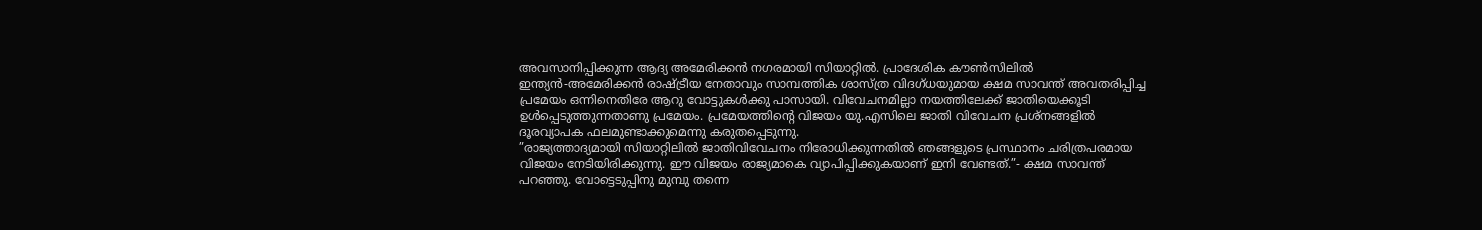അവസാനിപ്പിക്കുന്ന ആദ്യ അമേരിക്കന്‍ നഗരമായി സിയാറ്റില്‍. പ്രാദേശിക കൗണ്‍സിലില്‍ ഇന്ത്യന്‍-അമേരിക്കന്‍ രാഷ്ട്രീയ നേതാവും സാമ്പത്തിക ശാസ്ത്ര വിദഗ്ധയുമായ ക്ഷമ സാവന്ത് അവതരിപ്പിച്ച പ്രമേയം ഒന്നിനെതിരേ ആറു വോട്ടുകള്‍ക്കു പാസായി. വിവേചനമില്ലാ നയത്തിലേക്ക് ജാതിയെക്കൂടി ഉള്‍പ്പെടുത്തുന്നതാണു പ്രമേയം. പ്രമേയത്തിന്റെ വിജയം യു.എസിലെ ജാതി വിവേചന പ്രശ്‌നങ്ങളില്‍ ദൂരവ്യാപക ഫലമുണ്ടാക്കുമെന്നു കരുതപ്പെടുന്നു.
”രാജ്യത്താദ്യമായി സിയാറ്റിലില്‍ ജാതിവിവേചനം നിരോധിക്കുന്നതില്‍ ഞങ്ങളുടെ പ്രസ്ഥാനം ചരിത്രപരമായ വിജയം നേടിയിരിക്കുന്നു. ഈ വിജയം രാജ്യമാകെ വ്യാപിപ്പിക്കുകയാണ് ഇനി വേണ്ടത്.”- ക്ഷമ സാവന്ത് പറഞ്ഞു. വോട്ടെടുപ്പിനു മുമ്പു തന്നെ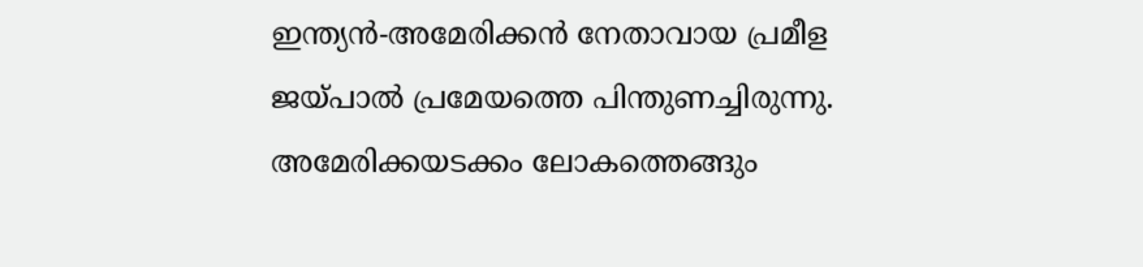ഇന്ത്യന്‍-അമേരിക്കന്‍ നേതാവായ പ്രമീള ജയ്പാല്‍ പ്രമേയത്തെ പിന്തുണച്ചിരുന്നു. അമേരിക്കയടക്കം ലോകത്തെങ്ങും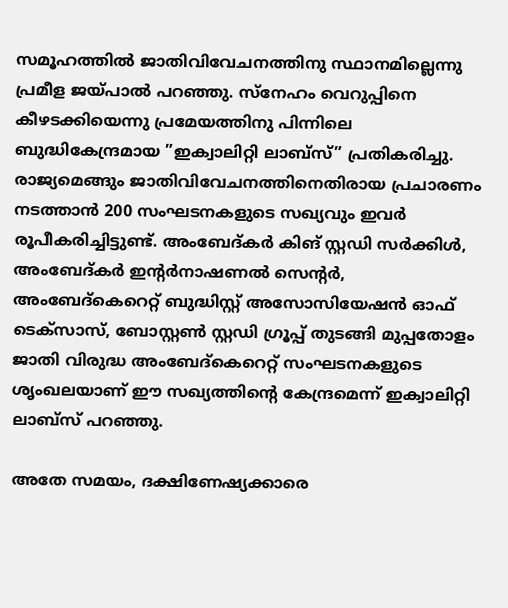സമൂഹത്തില്‍ ജാതിവിവേചനത്തിനു സ്ഥാനമില്ലെന്നു പ്രമീള ജയ്പാല്‍ പറഞ്ഞു. സ്‌നേഹം വെറുപ്പിനെ കീഴടക്കിയെന്നു പ്രമേയത്തിനു പിന്നിലെ ബുദ്ധികേന്ദ്രമായ ”ഇക്വാലിറ്റി ലാബ്‌സ്” പ്രതികരിച്ചു. രാജ്യമെങ്ങും ജാതിവിവേചനത്തിനെതിരായ പ്രചാരണം നടത്താന്‍ 200 സംഘടനകളുടെ സഖ്യവും ഇവര്‍ രൂപീകരിച്ചിട്ടുണ്ട്. അംബേദ്കര്‍ കിങ് സ്റ്റഡി സര്‍ക്കിള്‍, അംബേദ്കര്‍ ഇന്റര്‍നാഷണല്‍ സെന്റര്‍, അംബേദ്കെറെറ്റ് ബുദ്ധിസ്റ്റ് അസോസിയേഷന്‍ ഓഫ് ടെക്‌സാസ്, ബോസ്റ്റണ്‍ സ്റ്റഡി ഗ്രൂപ്പ് തുടങ്ങി മുപ്പതോളം ജാതി വിരുദ്ധ അംബേദ്കെറെറ്റ് സംഘടനകളുടെ ശൃംഖലയാണ് ഈ സഖ്യത്തിന്റെ കേന്ദ്രമെന്ന് ഇക്വാലിറ്റി ലാബ്‌സ് പറഞ്ഞു.

അതേ സമയം, ദക്ഷിണേഷ്യക്കാരെ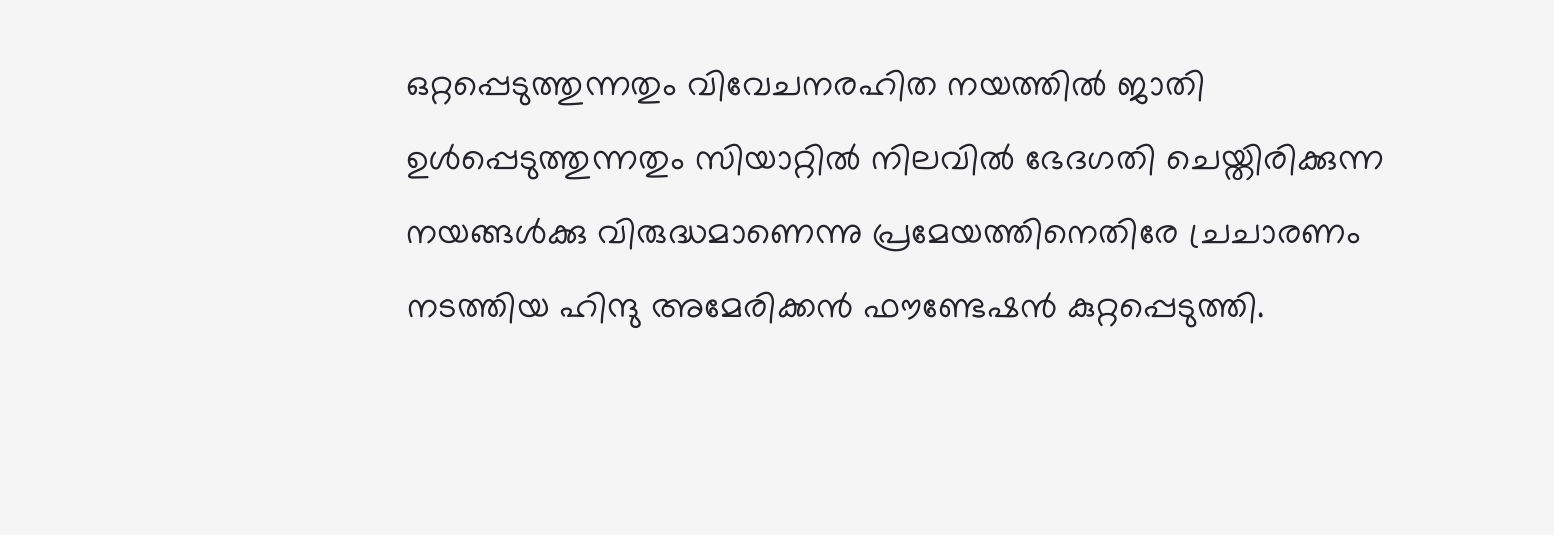ഒറ്റപ്പെടുത്തുന്നതും വിവേചനരഹിത നയത്തില്‍ ജാതി ഉള്‍പ്പെടുത്തുന്നതും സിയാറ്റില്‍ നിലവില്‍ ഭേദഗതി ചെയ്തിരിക്കുന്ന നയങ്ങള്‍ക്കു വിരുദ്ധമാണെന്നു പ്രമേയത്തിനെതിരേ ച്രചാരണം നടത്തിയ ഹിന്ദു അമേരിക്കന്‍ ഫൗണ്ടേഷന്‍ കുറ്റപ്പെടുത്തി.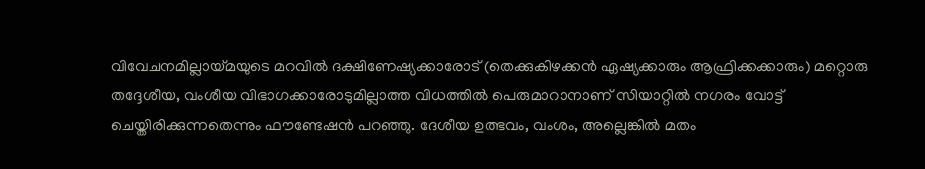വിവേചനമില്ലായ്മയുടെ മറവില്‍ ദക്ഷിണേഷ്യക്കാരോട് (തെക്കുകിഴക്കന്‍ ഏഷ്യക്കാരും ആഫ്രിക്കക്കാരും) മറ്റൊരു തദ്ദേശീയ, വംശീയ വിഭാഗക്കാരോടുമില്ലാത്ത വിധത്തില്‍ പെരുമാറാനാണ് സിയാറ്റില്‍ നഗരം വോട്ട് ചെയ്തിരിക്കുന്നതെന്നും ഫൗണ്ടേഷന്‍ പറഞ്ഞു. ദേശീയ ഉത്ഭവം, വംശം, അല്ലെങ്കില്‍ മതം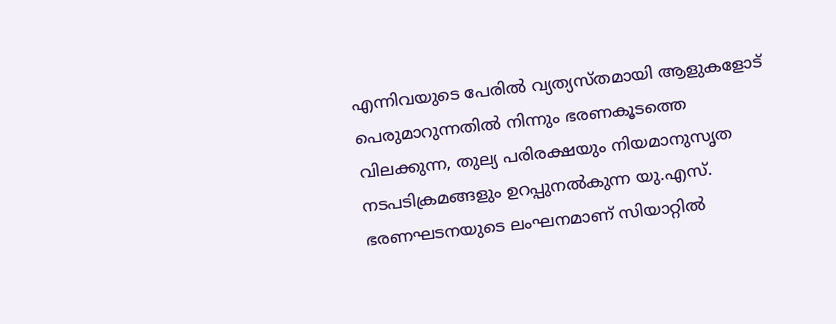എന്നിവയുടെ പേരില്‍ വ്യത്യസ്തമായി ആളുകളോട് പെരുമാറുന്നതില്‍ നിന്നും ഭരണകൂടത്തെ വിലക്കുന്ന, തുല്യ പരിരക്ഷയും നിയമാനുസൃത നടപടിക്രമങ്ങളും ഉറപ്പുനല്‍കുന്ന യു.എസ്. ഭരണഘടനയുടെ ലംഘനമാണ് സിയാറ്റില്‍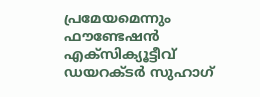പ്രമേയമെന്നും ഫൗണ്ടേഷന്‍ എക്‌സിക്യൂട്ടീവ് ഡയറക്ടര്‍ സുഹാഗ്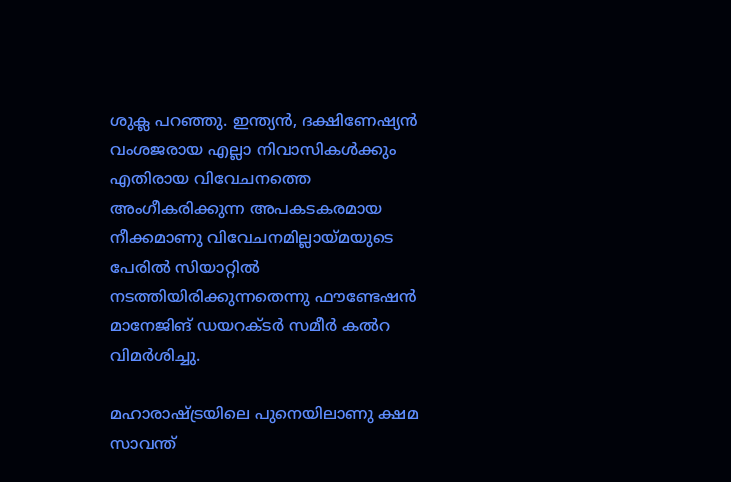ശുക്ല പറഞ്ഞു. ഇന്ത്യന്‍, ദക്ഷിണേഷ്യന്‍ വംശജരായ എല്ലാ നിവാസികള്‍ക്കും എതിരായ വിവേചനത്തെ അംഗീകരിക്കുന്ന അപകടകരമായ നീക്കമാണു വിവേചനമില്ലായ്മയുടെ പേരില്‍ സിയാറ്റില്‍ നടത്തിയിരിക്കുന്നതെന്നു ഫൗണ്ടേഷന്‍ മാനേജിങ് ഡയറക്ടര്‍ സമീര്‍ കല്‍റ വിമര്‍ശിച്ചു.

മഹാരാഷ്ട്രയിലെ പുനെയിലാണു ക്ഷമ സാവന്ത്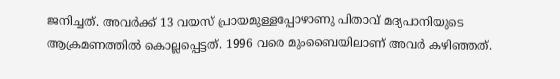ജനിച്ചത്. അവര്‍ക്ക് 13 വയസ് പ്രായമുള്ളപ്പോഴാണു പിതാവ് മദ്യപാനിയുടെ ആക്രമണത്തില്‍ കൊല്ലപ്പെട്ടത്. 1996 വരെ മുംബൈയിലാണ് അവര്‍ കഴിഞ്ഞത്.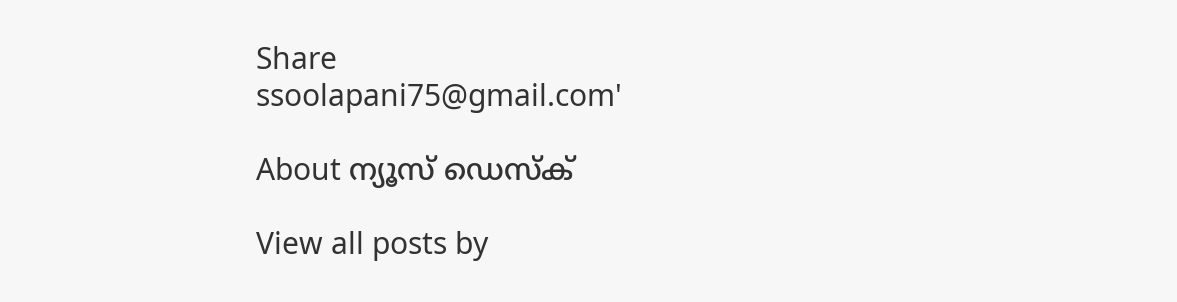Share
ssoolapani75@gmail.com'

About ന്യൂസ് ഡെസ്ക്

View all posts by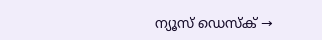ന്യൂസ് ഡെസ്ക് →